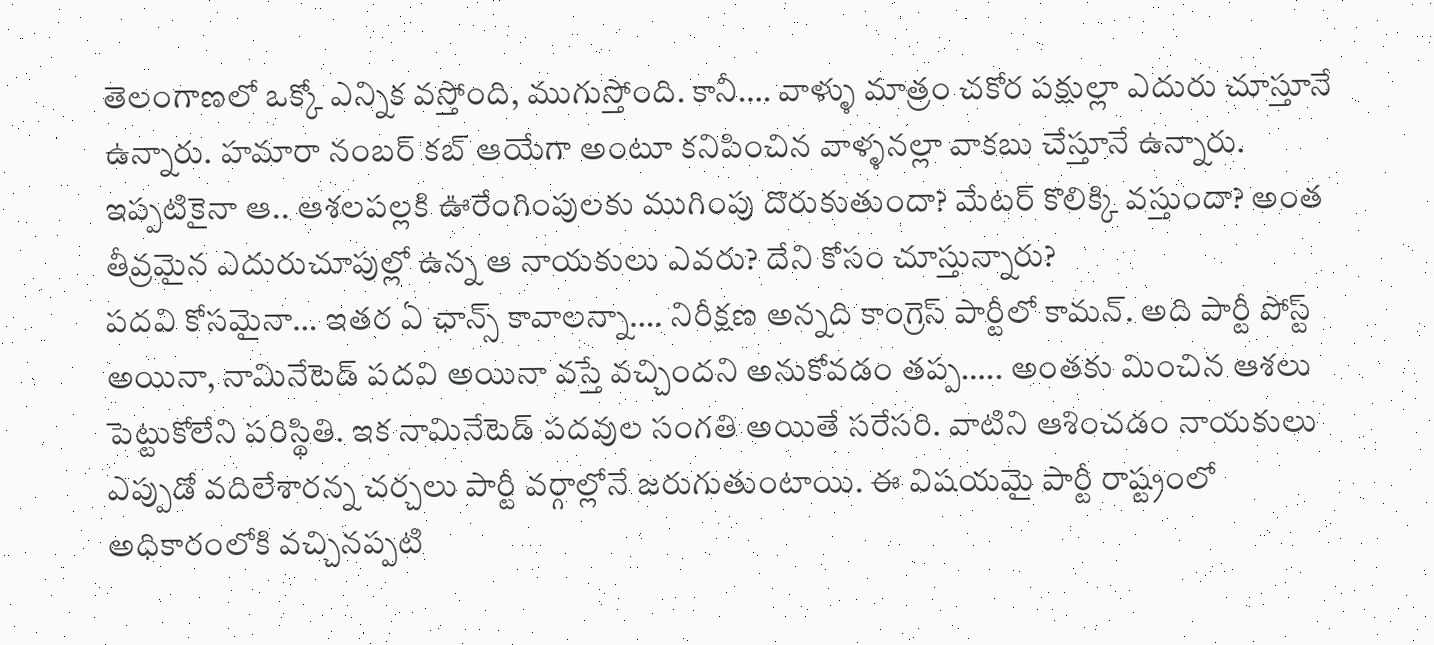తెలంగాణలో ఒక్కో ఎన్నిక వస్తోంది, ముగుస్తోంది. కానీ…. వాళ్ళు మాత్రం చకోర పక్షుల్లా ఎదురు చూస్తూనే ఉన్నారు. హమారా నంబర్ కబ్ ఆయేగా అంటూ కనిపించిన వాళ్ళనల్లా వాకబు చేస్తూనే ఉన్నారు. ఇప్పటికైనా ఆ.. ఆశలపల్లకి ఊరేంగింపులకు ముగింపు దొరుకుతుందా? మేటర్ కొలిక్కి వస్తుందా? అంత తీవ్రమైన ఎదురుచూపుల్లో ఉన్న ఆ నాయకులు ఎవరు? దేని కోసం చూస్తున్నారు?
పదవి కోసమైనా… ఇతర ఏ ఛాన్స్ కావాలన్నా…. నిరీక్షణ అన్నది కాంగ్రెస్ పార్టీలో కామన్. అది పార్టీ పోస్ట్ అయినా, నామినేటెడ్ పదవి అయినా వస్తే వచ్చిందని అనుకోవడం తప్ప….. అంతకు మించిన ఆశలు పెట్టుకోలేని పరిస్థితి. ఇక నామినేటెడ్ పదవుల సంగతి అయితే సరేసరి. వాటిని ఆశించడం నాయకులు ఎప్పుడో వదిలేశారన్న చర్చలు పార్టీ వర్గాల్లోనే జరుగుతుంటాయి. ఈ విషయమై పార్టీ రాష్ట్రంలో అధికారంలోకి వచ్చినప్పటి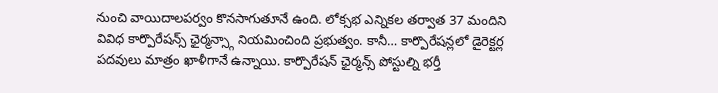నుంచి వాయిదాలపర్వం కొనసాగుతూనే ఉంది. లోక్సభ ఎన్నికల తర్వాత 37 మందిని వివిధ కార్పొరేషన్స్ ఛైర్మన్స్గా నియమించింది ప్రభుత్వం. కానీ… కార్పొరేషన్లలో డైరెక్టర్ల పదవులు మాత్రం ఖాళీగానే ఉన్నాయి. కార్పొరేషన్ ఛైర్మన్స్ పోస్టుల్ని భర్తీ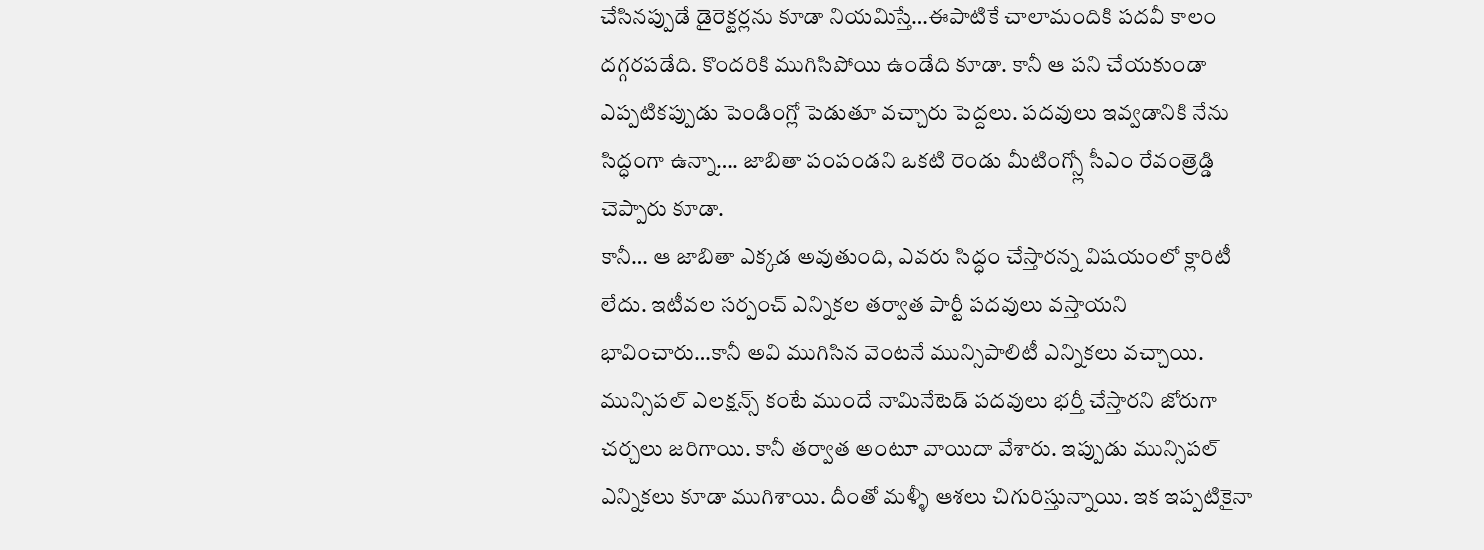చేసినప్పుడే డైరెక్టర్లను కూడా నియమిస్తే…ఈపాటికే చాలామందికి పదవీ కాలం దగ్గరపడేది. కొందరికి ముగిసిపోయి ఉండేది కూడా. కానీ ఆ పని చేయకుండా ఎప్పటికప్పుడు పెండింగ్లో పెడుతూ వచ్చారు పెద్దలు. పదవులు ఇవ్వడానికి నేను సిద్ధంగా ఉన్నా…. జాబితా పంపండని ఒకటి రెండు మీటింగ్స్లో సీఎం రేవంత్రెడ్డి చెప్పారు కూడా.
కానీ… ఆ జాబితా ఎక్కడ అవుతుంది, ఎవరు సిద్ధం చేస్తారన్న విషయంలో క్లారిటీ లేదు. ఇటీవల సర్పంచ్ ఎన్నికల తర్వాత పార్టీ పదవులు వస్తాయని భావించారు…కానీ అవి ముగిసిన వెంటనే మున్సిపాలిటీ ఎన్నికలు వచ్చాయి. మున్సిపల్ ఎలక్షన్స్ కంటే ముందే నామినేటెడ్ పదవులు భర్తీ చేస్తారని జోరుగా చర్చలు జరిగాయి. కానీ తర్వాత అంటూ వాయిదా వేశారు. ఇప్పుడు మున్సిపల్ ఎన్నికలు కూడా ముగిశాయి. దీంతో మళ్ళీ ఆశలు చిగురిస్తున్నాయి. ఇక ఇప్పటికైనా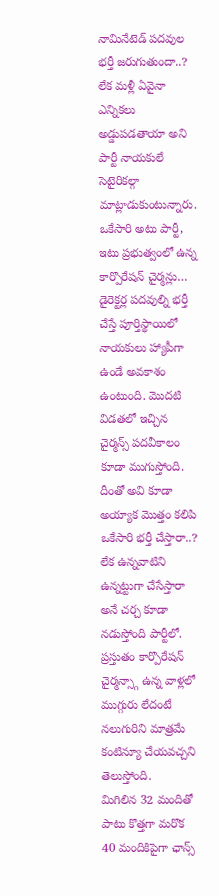నామినేటెడ్ పదవుల భర్తీ జరుగుతుందా..? లేక మళ్లీ ఏవైనా ఎన్నికలు అడ్డుపడతాయా అని పార్టీ నాయకులే సెటైరికల్గా మాట్లాడుకుంటున్నారు. ఒకేసారి అటు పార్టీ, ఇటు ప్రభుత్వంలో ఉన్న కార్పొరేషన్ చైర్మన్లు… డైరెక్టర్ల పదవుల్ని భర్తీ చేస్తే పూర్తిస్థాయిలో నాయకులు హ్యాపీగా ఉండే అవకాశం ఉంటుంది. మొదటి విడతలో ఇచ్చిన చైర్మన్స్ పదవీకాలం కూడా ముగుస్తోంది. దీంతో అవి కూడా అయ్యాక మొత్తం కలిపి ఒకేసారి భర్తీ చేస్తారా..? లేక ఉన్నవాటిని ఉన్నట్టుగా చేసేస్తారా అనే చర్చ కూడా నడుస్తోంది పార్టీలో. ప్రస్తుతం కార్పొరేషన్ చైర్మన్స్గా ఉన్న వాళ్లలో ముగ్గురు లేదంటే నలుగురిని మాత్రమే కంటిన్యూ చేయవచ్చని తెలుస్తోంది.
మిగిలిన 32 మందితో పాటు కొత్తగా మరొక 40 మందికిపైగా ఛాన్స్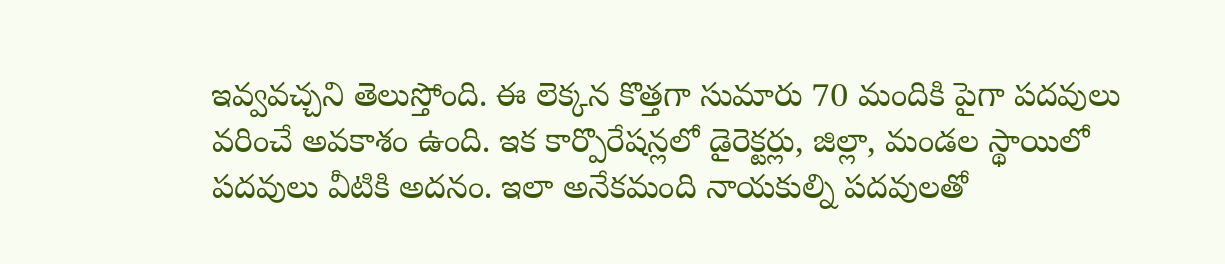ఇవ్వవచ్చని తెలుస్తోంది. ఈ లెక్కన కొత్తగా సుమారు 70 మందికి పైగా పదవులు వరించే అవకాశం ఉంది. ఇక కార్పొరేషన్లలో డైరెక్టర్లు, జిల్లా, మండల స్థాయిలో పదవులు వీటికి అదనం. ఇలా అనేకమంది నాయకుల్ని పదవులతో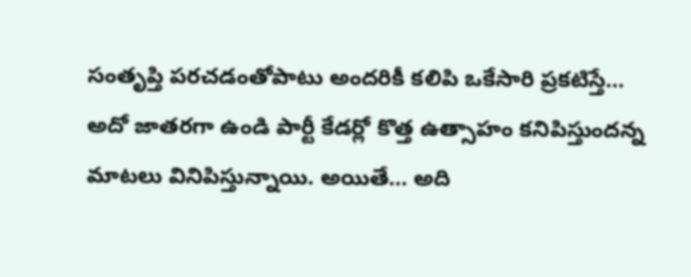సంతృప్తి పరచడంతోపాటు అందరికీ కలిపి ఒకేసారి ప్రకటిస్తే… అదో జాతరగా ఉండి పార్టీ కేడర్లో కొత్త ఉత్సాహం కనిపిస్తుందన్న మాటలు వినిపిస్తున్నాయి. అయితే… అది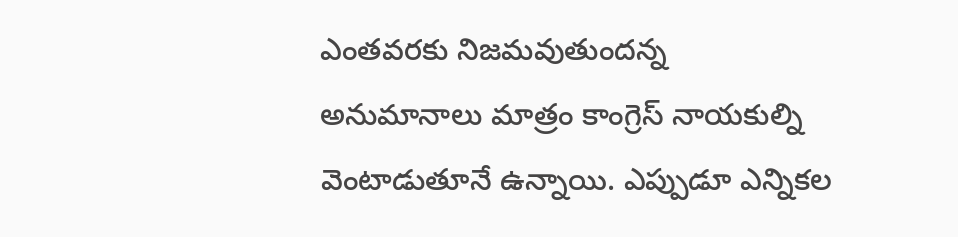ఎంతవరకు నిజమవుతుందన్న అనుమానాలు మాత్రం కాంగ్రెస్ నాయకుల్ని వెంటాడుతూనే ఉన్నాయి. ఎప్పుడూ ఎన్నికల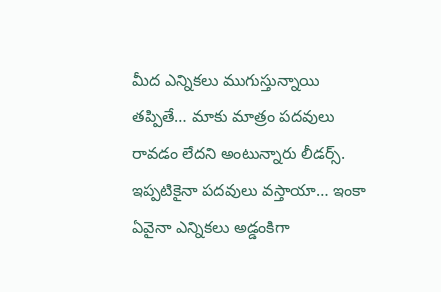మీద ఎన్నికలు ముగుస్తున్నాయి తప్పితే… మాకు మాత్రం పదవులు రావడం లేదని అంటున్నారు లీడర్స్. ఇప్పటికైనా పదవులు వస్తాయా… ఇంకా ఏవైనా ఎన్నికలు అడ్డంకిగా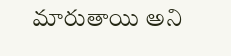మారుతాయి అని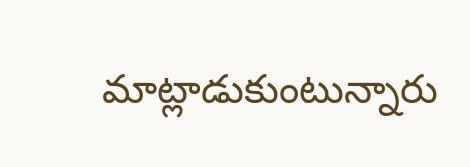మాట్లాడుకుంటున్నారు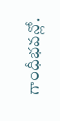గాంధీభవన్లో.